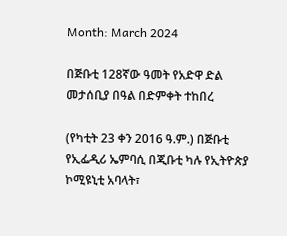Month: March 2024

በጅቡቲ 128ኛው ዓመት የአድዋ ድል መታሰቢያ በዓል በድምቀት ተከበረ

(የካቲት 23 ቀን 2016 ዓ.ም.) በጅቡቲ የኢፌዲሪ ኤምባሲ በጂቡቲ ካሉ የኢትዮጵያ ኮሚዩኒቲ አባላት፣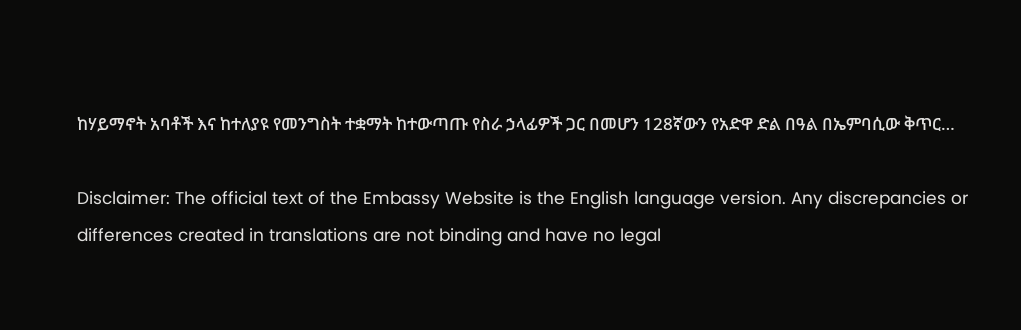ከሃይማኖት አባቶች እና ከተለያዩ የመንግስት ተቋማት ከተውጣጡ የስራ ኃላፊዎች ጋር በመሆን 128ኛውን የአድዋ ድል በዓል በኤምባሲው ቅጥር…

Disclaimer: The official text of the Embassy Website is the English language version. Any discrepancies or differences created in translations are not binding and have no legal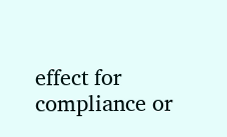effect for compliance or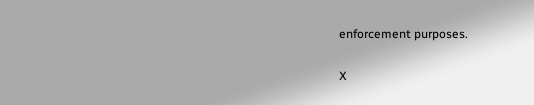enforcement purposes.

X